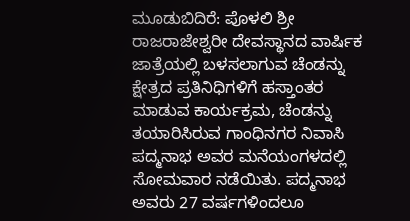ಮೂಡುಬಿದಿರೆ: ಪೊಳಲಿ ಶ್ರೀ ರಾಜರಾಜೇಶ್ವರೀ ದೇವಸ್ಥಾನದ ವಾರ್ಷಿಕ ಜಾತ್ರೆಯಲ್ಲಿ ಬಳಸಲಾಗುವ ಚೆಂಡನ್ನು ಕ್ಷೇತ್ರದ ಪ್ರತಿನಿಧಿಗಳಿಗೆ ಹಸ್ತಾಂತರ ಮಾಡುವ ಕಾರ್ಯಕ್ರಮ, ಚೆಂಡನ್ನು ತಯಾರಿಸಿರುವ ಗಾಂಧಿನಗರ ನಿವಾಸಿ ಪದ್ಮನಾಭ ಅವರ ಮನೆಯಂಗಳದಲ್ಲಿ ಸೋಮವಾರ ನಡೆಯಿತು. ಪದ್ಮನಾಭ ಅವರು 27 ವರ್ಷಗಳಿಂದಲೂ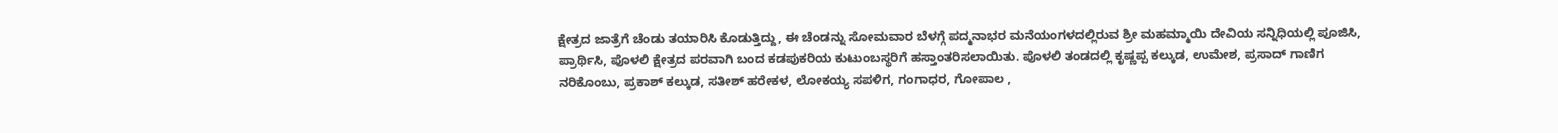ಕ್ಷೇತ್ರದ ಜಾತ್ರೆಗೆ ಚೆಂಡು ತಯಾರಿಸಿ ಕೊಡುತ್ತಿದ್ದು, ಈ ಚೆಂಡನ್ನು ಸೋಮವಾರ ಬೆಳಗ್ಗೆ ಪದ್ಮನಾಭರ ಮನೆಯಂಗಳದಲ್ಲಿರುವ ಶ್ರೀ ಮಹಮ್ಮಾಯಿ ದೇವಿಯ ಸನ್ನಿಧಿಯಲ್ಲಿ ಪೂಜಿಸಿ, ಪ್ರಾರ್ಥಿಸಿ, ಪೊಳಲಿ ಕ್ಷೇತ್ರದ ಪರವಾಗಿ ಬಂದ ಕಡಪುಕರಿಯ ಕುಟುಂಬಸ್ಥರಿಗೆ ಹಸ್ತಾಂತರಿಸಲಾಯಿತು. ಪೊಳಲಿ ತಂಡದಲ್ಲಿ ಕೃಷ್ಣಪ್ಪ ಕಲ್ಕುಡ, ಉಮೇಶ, ಪ್ರಸಾದ್ ಗಾಣಿಗ ನರಿಕೊಂಬು, ಪ್ರಕಾಶ್ ಕಲ್ಕುಡ, ಸತೀಶ್ ಹರೇಕಳ, ಲೋಕಯ್ಯ ಸಪಳಿಗ, ಗಂಗಾಧರ, ಗೋಪಾಲ ,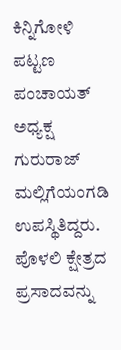ಕಿನ್ನಿಗೋಳಿ ಪಟ್ಟಣ ಪಂಚಾಯತ್ ಅಧ್ಯಕ್ಷ ಗುರುರಾಜ್ ಮಲ್ಲಿಗೆಯಂಗಡಿ ಉಪಸ್ಥಿತಿದ್ದರು. ಪೊಳಲಿ ಕ್ಷೇತ್ರದ ಪ್ರಸಾದವನ್ನು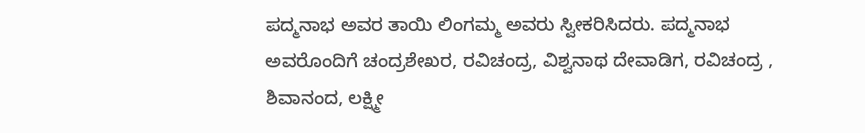ಪದ್ಮನಾಭ ಅವರ ತಾಯಿ ಲಿಂಗಮ್ಮ ಅವರು ಸ್ವೀಕರಿಸಿದರು. ಪದ್ಮನಾಭ ಅವರೊಂದಿಗೆ ಚಂದ್ರಶೇಖರ, ರವಿಚಂದ್ರ, ವಿಶ್ವನಾಥ ದೇವಾಡಿಗ, ರವಿಚಂದ್ರ , ಶಿವಾನಂದ, ಲಕ್ಷ್ಮೀ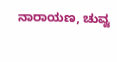ನಾರಾಯಣ, ಚುವ್ವ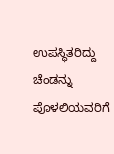ಉಪಸ್ಥಿತರಿದ್ದು ಚೆಂಡನ್ನು ಪೊಳಲಿಯವರಿಗೆ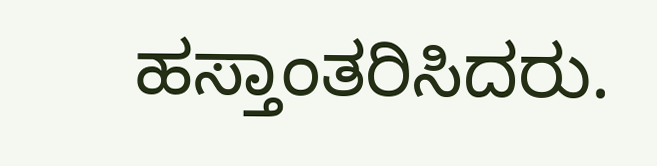ಹಸ್ತಾಂತರಿಸಿದರು.